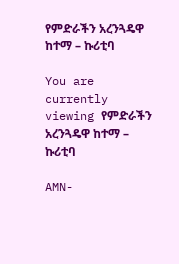የምድራችን አረንጓዴዋ ከተማ – ኩሪቲባ

You are currently viewing የምድራችን አረንጓዴዋ ከተማ – ኩሪቲባ

AMN-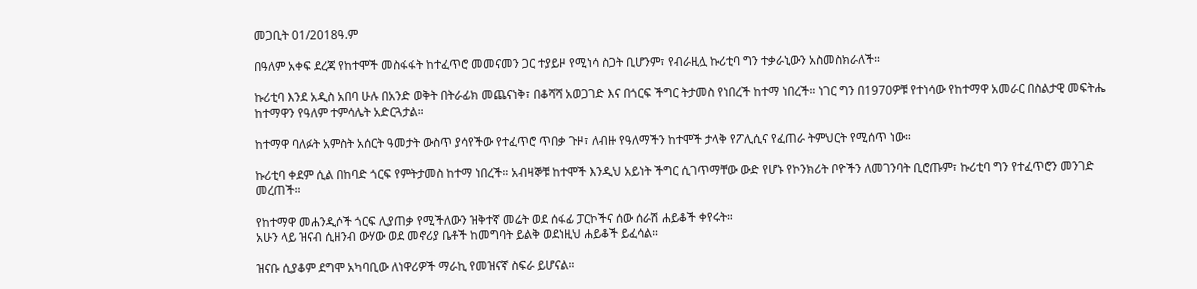መጋቢት 01/2018ዓ.ም

በዓለም አቀፍ ደረጃ የከተሞች መስፋፋት ከተፈጥሮ መመናመን ጋር ተያይዞ የሚነሳ ስጋት ቢሆንም፣ የብራዚሏ ኩሪቲባ ግን ተቃራኒውን አስመስክራለች።

ኩሪቲባ እንደ አዲስ አበባ ሁሉ በአንድ ወቅት በትራፊክ መጨናነቅ፣ በቆሻሻ አወጋገድ እና በጎርፍ ችግር ትታመስ የነበረች ከተማ ነበረች። ነገር ግን በ1970ዎቹ የተነሳው የከተማዋ አመራር በስልታዊ መፍትሔ ከተማዋን የዓለም ተምሳሌት አድርጓታል።

ከተማዋ ባለፉት አምስት አሰርት ዓመታት ውስጥ ያሳየችው የተፈጥሮ ጥበቃ ጉዞ፣ ለብዙ የዓለማችን ከተሞች ታላቅ የፖሊሲና የፈጠራ ትምህርት የሚሰጥ ነው።

ኩሪቲባ ቀደም ሲል በከባድ ጎርፍ የምትታመስ ከተማ ነበረች። አብዛኞቹ ከተሞች እንዲህ አይነት ችግር ሲገጥማቸው ውድ የሆኑ የኮንክሪት ቦዮችን ለመገንባት ቢሮጡም፣ ኩሪቲባ ግን የተፈጥሮን መንገድ መረጠች።

የከተማዋ መሐንዲሶች ጎርፍ ሊያጠቃ የሚችለውን ዝቅተኛ መሬት ወደ ሰፋፊ ፓርኮችና ሰው ሰራሽ ሐይቆች ቀየሩት።
አሁን ላይ ዝናብ ሲዘንብ ውሃው ወደ መኖሪያ ቤቶች ከመግባት ይልቅ ወደነዚህ ሐይቆች ይፈሳል።

ዝናቡ ሲያቆም ደግሞ አካባቢው ለነዋሪዎች ማራኪ የመዝናኛ ስፍራ ይሆናል።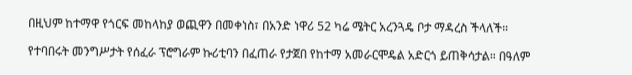በዚህም ከተማዋ የጎርፍ መከላከያ ወጪዋን በመቀነስ፣ በአንድ ነዋሪ 52 ካሬ ሜትር አረንጓዴ ቦታ ማዳረስ ችላለች።

የተባበሩት መንግሥታት የሰፈራ ፕሮግራም ኩሪቲባን በፈጠራ የታጀበ የከተማ አመራርሞዴል አድርጎ ይጠቅሳታል። በዓለም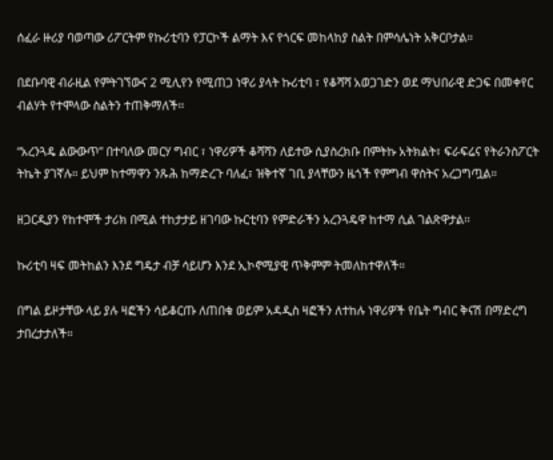ሰፈራ ዙሪያ ባወጣው ሪፖርትም የኩሪቲባን የፓርኮች ልማት እና የጎርፍ መከላከያ ስልት በምሳሌነት አቅርቦታል።

በደቡባዊ ብራዚል የምትገኘውና 2 ሚሊየን የሚጠጋ ነዋሪ ያላት ኩሪቲባ ፣ የቆሻሻ አወጋገድን ወደ ማህበራዊ ድጋፍ በመቀየር ብልሃት የተሞላው ስልትን ተጠቅማለች፡፡

“አረንጓዴ ልውውጥ” በተባለው መርሃ ግብር ፣ ነዋሪዎች ቆሻሻን ለይተው ሲያስረክቡ በምትኩ አትክልት፣ ፍራፍሬና የትራንስፖርት ትኬት ያገኛሉ። ይህም ከተማዋን ንጹሕ ከማድረጉ ባለፈ፣ ዝቅተኛ ገቢ ያላቸውን ዜጎች የምግብ ዋስትና አረጋግጧል።

ዘጋርዲያን የከተሞች ታሪክ በሚል ተከታታይ ዘገባው ኩርቲባን የምድራችን አረንጓዴዋ ከተማ ሲል ገልጽዋታል፡፡

ኩሪቲባ ዛፍ መትከልን እንደ ግዴታ ብቻ ሳይሆን እንደ ኢኮኖሚያዊ ጥቅምም ትመለከተዋለች።

በግል ይዞታቸው ላይ ያሉ ዛፎችን ሳይቆርጡ ለጠበቁ ወይም አዳዲስ ዛፎችን ለተከሉ ነዋሪዎች የቤት ግብር ቅናሽ በማድረግ ታበረታታለች።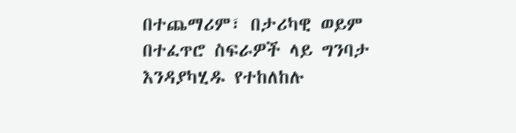በተጨማሪም፣ በታሪካዊ ወይም በተፈጥሮ ስፍራዎች ላይ ግንባታ እንዳያካሂዱ የተከለከሉ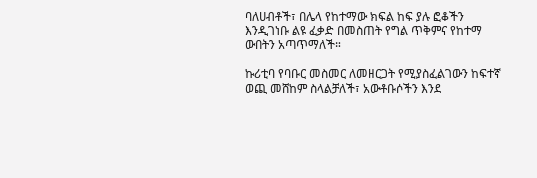ባለሀብቶች፣ በሌላ የከተማው ክፍል ከፍ ያሉ ፎቆችን እንዲገነቡ ልዩ ፈቃድ በመስጠት የግል ጥቅምና የከተማ ውበትን አጣጥማለች።

ኩሪቲባ የባቡር መስመር ለመዘርጋት የሚያስፈልገውን ከፍተኛ ወጪ መሸከም ስላልቻለች፣ አውቶቡሶችን እንደ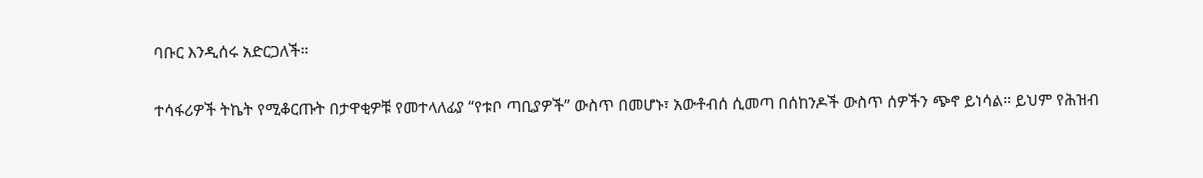ባቡር እንዲሰሩ አድርጋለች።

ተሳፋሪዎች ትኬት የሚቆርጡት በታዋቂዎቹ የመተላለፊያ “የቱቦ ጣቢያዎች” ውስጥ በመሆኑ፣ አውቶብሰ ሲመጣ በሰከንዶች ውስጥ ሰዎችን ጭኖ ይነሳል። ይህም የሕዝብ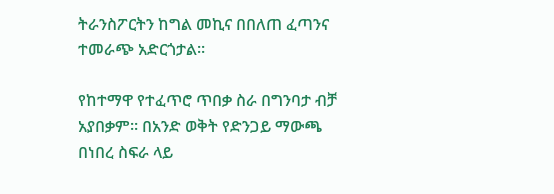ትራንስፖርትን ከግል መኪና በበለጠ ፈጣንና ተመራጭ አድርጎታል።

የከተማዋ የተፈጥሮ ጥበቃ ስራ በግንባታ ብቻ አያበቃም። በአንድ ወቅት የድንጋይ ማውጫ በነበረ ስፍራ ላይ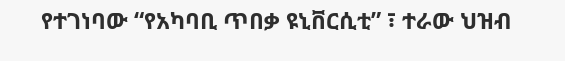የተገነባው “የአካባቢ ጥበቃ ዩኒቨርሲቲ” ፣ ተራው ህዝብ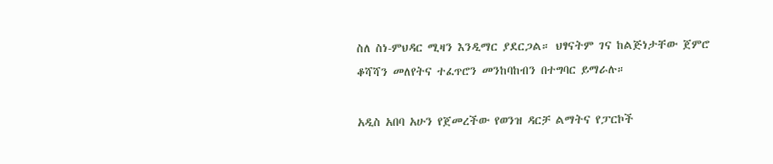ስለ ስነ-ምህዳር ሚዛን እንዲማር ያደርጋል። ህፃናትም ገና ከልጅነታቸው ጀምሮ ቆሻሻን መለየትና ተፈጥሮን መንከባከብን በተግባር ይማራሉ።

አዲስ አበባ አሁን የጀመረችው የወንዝ ዳርቻ ልማትና የፓርኮች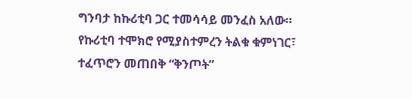ግንባታ ከኩሪቲባ ጋር ተመሳሳይ መንፈስ አለው። የኩሪቲባ ተሞክሮ የሚያስተምረን ትልቁ ቁምነገር፣ ተፈጥሮን መጠበቅ “ቅንጦት”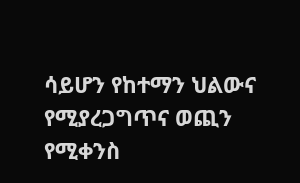ሳይሆን የከተማን ህልውና የሚያረጋግጥና ወጪን የሚቀንስ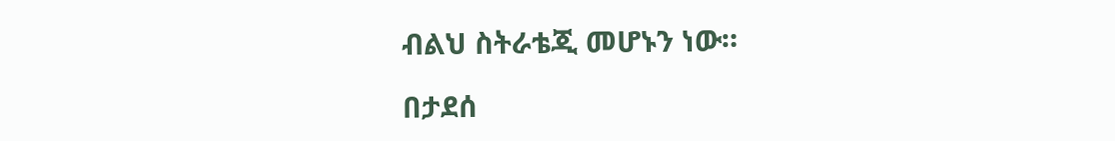ብልህ ስትራቴጂ መሆኑን ነው።

በታደሰ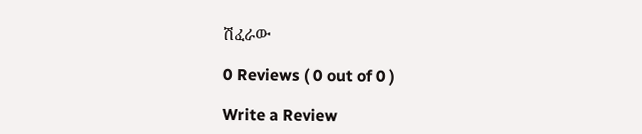ሽፈራው

0 Reviews ( 0 out of 0 )

Write a Review